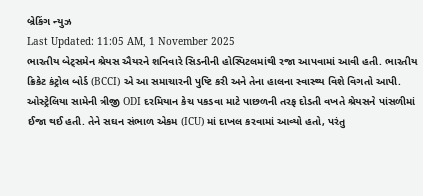બ્રેકિંગ ન્યુઝ
Last Updated: 11:05 AM, 1 November 2025
ભારતીય બેટ્સમેન શ્રેયસ ઐયરને શનિવારે સિડનીની હોસ્પિટલમાંથી રજા આપવામાં આવી હતી. ભારતીય ક્રિકેટ કંટ્રોલ બોર્ડ (BCCI) એ આ સમાચારની પુષ્ટિ કરી અને તેના હાલના સ્વાસ્થ્ય વિશે વિગતો આપી. ઓસ્ટ્રેલિયા સામેની ત્રીજી ODI દરમિયાન કેચ પકડવા માટે પાછળની તરફ દોડતી વખતે શ્રેયસને પાંસળીમાં ઈજા થઈ હતી. તેને સઘન સંભાળ એકમ (ICU) માં દાખલ કરવામાં આવ્યો હતો, પરંતુ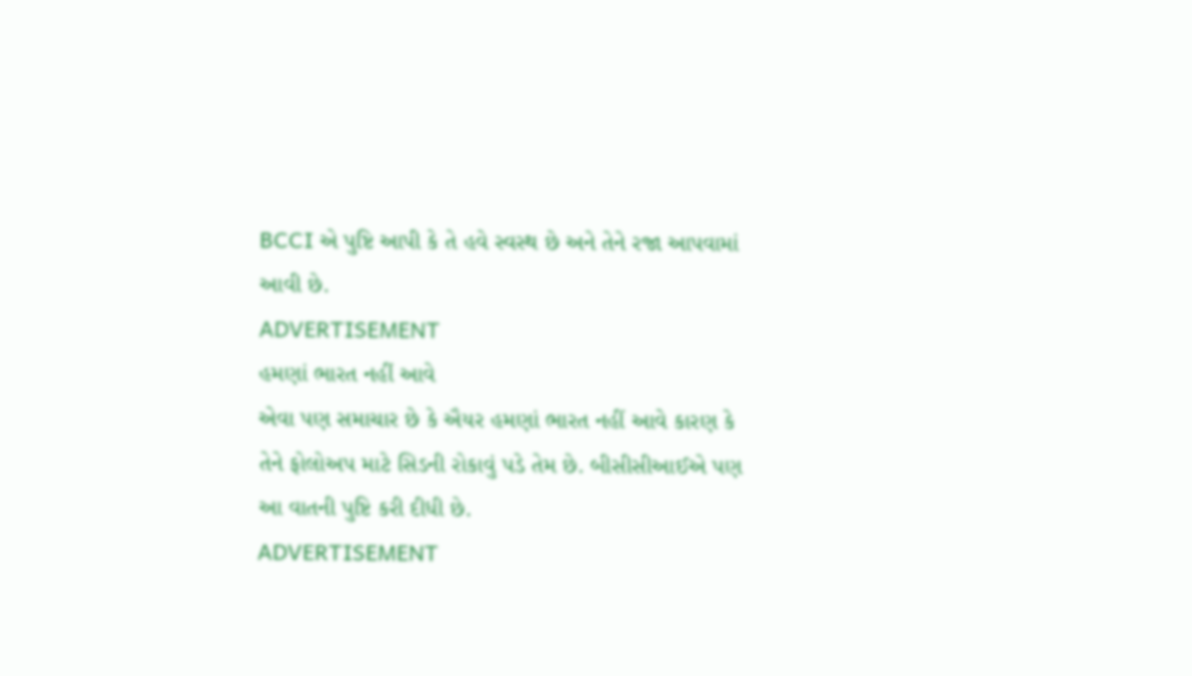BCCI એ પુષ્ટિ આપી કે તે હવે સ્વસ્થ છે અને તેને રજા આપવામાં આવી છે.
ADVERTISEMENT
હમણાં ભારત નહીં આવે
એવા પણ સમાચાર છે કે ઐયર હમણાં ભારત નહીં આવે કારણ કે તેને ફોલોઅપ માટે સિડની રોકાવું પડે તેમ છે. બીસીસીઆઈએ પણ આ વાતની પુષ્ટિ કરી દીધી છે.
ADVERTISEMENT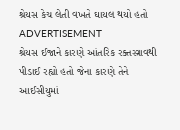શ્રેયસ કેચ લેતી વખતે ઘાયલ થયો હતો
ADVERTISEMENT
શ્રેયસ ઈજાને કારણે આંતરિક રક્તસ્ત્રાવથી પીડાઈ રહ્યો હતો જેના કારણે તેને આઈસીયુમાં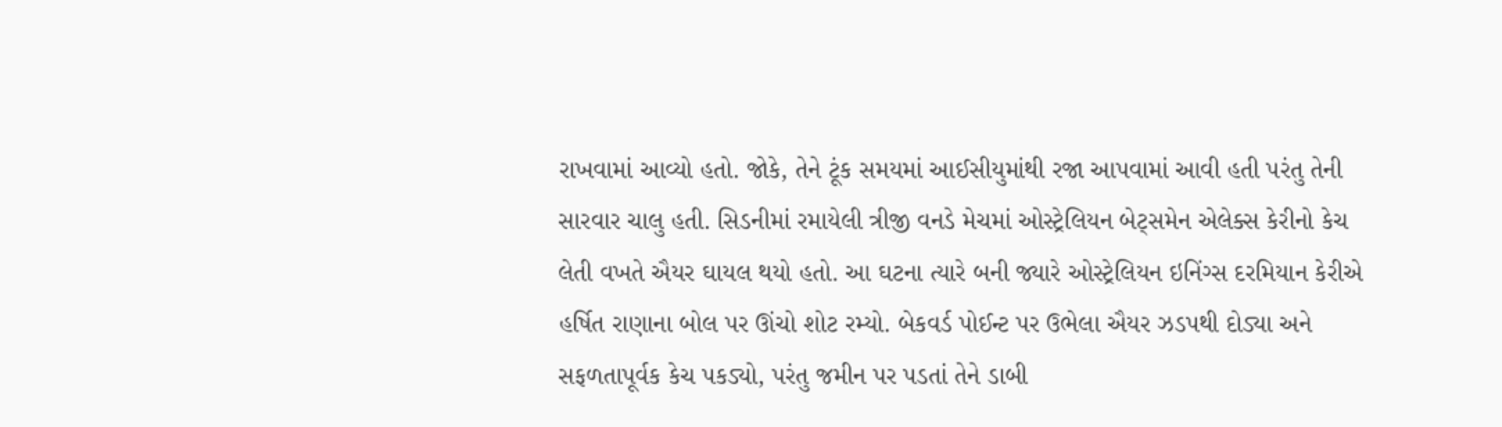રાખવામાં આવ્યો હતો. જોકે, તેને ટૂંક સમયમાં આઈસીયુમાંથી રજા આપવામાં આવી હતી પરંતુ તેની સારવાર ચાલુ હતી. સિડનીમાં રમાયેલી ત્રીજી વનડે મેચમાં ઓસ્ટ્રેલિયન બેટ્સમેન એલેક્સ કેરીનો કેચ લેતી વખતે ઐયર ઘાયલ થયો હતો. આ ઘટના ત્યારે બની જ્યારે ઓસ્ટ્રેલિયન ઇનિંગ્સ દરમિયાન કેરીએ હર્ષિત રાણાના બોલ પર ઊંચો શોટ રમ્યો. બેકવર્ડ પોઈન્ટ પર ઉભેલા ઐયર ઝડપથી દોડ્યા અને સફળતાપૂર્વક કેચ પકડ્યો, પરંતુ જમીન પર પડતાં તેને ડાબી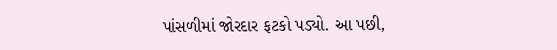પાંસળીમાં જોરદાર ફટકો પડ્યો. આ પછી,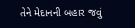તેને મેદાનની બહાર જવું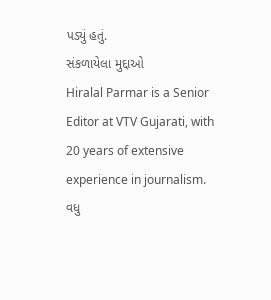પડ્યું હતું.
સંકળાયેલા મુદ્દાઓ
Hiralal Parmar is a Senior Editor at VTV Gujarati, with 20 years of extensive experience in journalism.
વધુ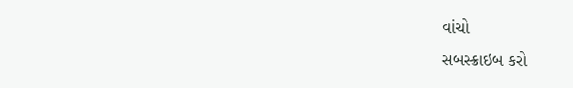વાંચો
સબસ્ક્રાઇબ કરો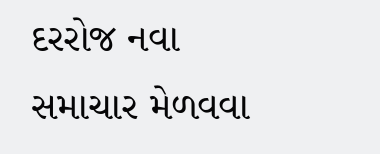દરરોજ નવા સમાચાર મેળવવા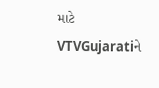માટે VTVGujaratiને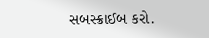સબસ્ક્રાઈબ કરો.